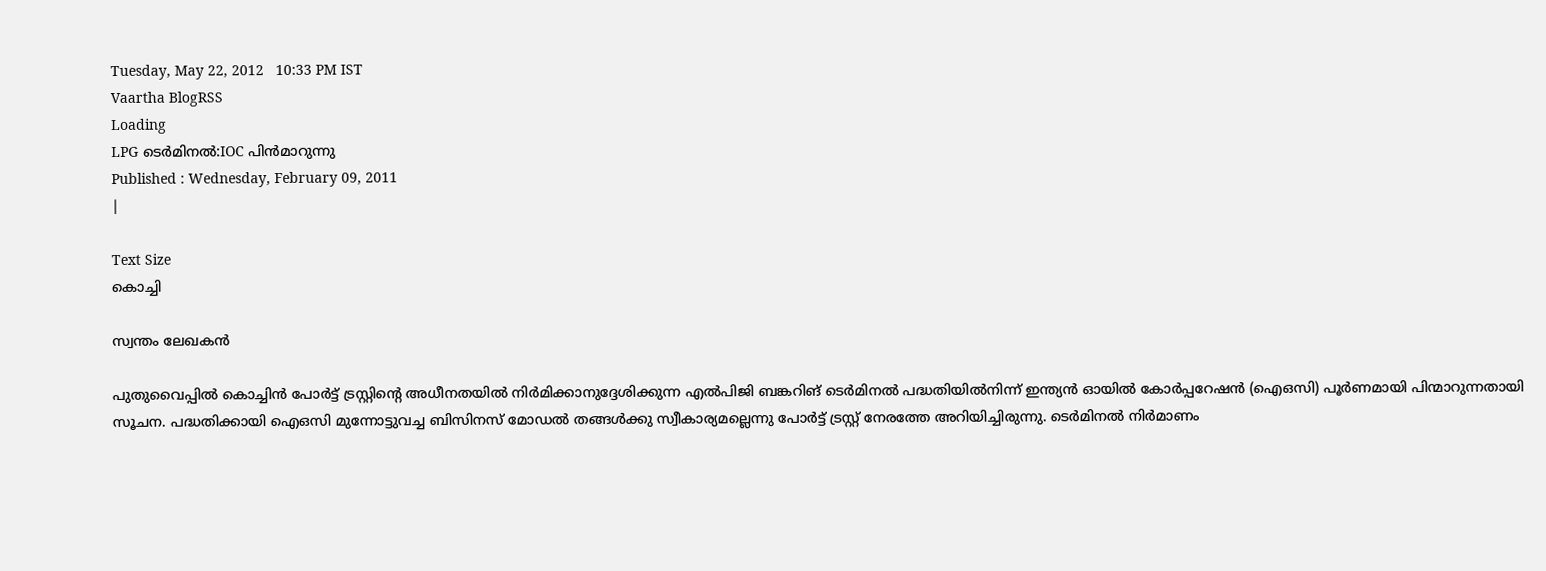Tuesday, May 22, 2012   10:33 PM IST
Vaartha BlogRSS
Loading
LPG ടെര്‍മിനല്‍:IOC പിന്‍മാറുന്നു
Published : Wednesday, February 09, 2011
|

Text Size
കൊച്ചി

സ്വന്തം ലേഖകന്‍

പുതുവൈപ്പില്‍ കൊച്ചിന്‍ പോര്‍ട്ട് ട്രസ്റ്റിന്‍റെ അധീനതയില്‍ നിര്‍മിക്കാനുദ്ദേശിക്കുന്ന എല്‍പിജി ബങ്കറിങ് ടെര്‍മിനല്‍ പദ്ധതിയില്‍നിന്ന് ഇന്ത്യന്‍ ഓയില്‍ കോര്‍പ്പറേഷന്‍ (ഐഒസി) പൂര്‍ണമായി പിന്മാറുന്നതായി സൂചന. പദ്ധതിക്കായി ഐഒസി മുന്നോട്ടുവച്ച ബിസിനസ് മോഡല്‍ തങ്ങള്‍ക്കു സ്വീകാര്യമല്ലെന്നു പോര്‍ട്ട് ട്രസ്റ്റ് നേരത്തേ അറിയിച്ചിരുന്നു. ടെര്‍മിനല്‍ നിര്‍മാണം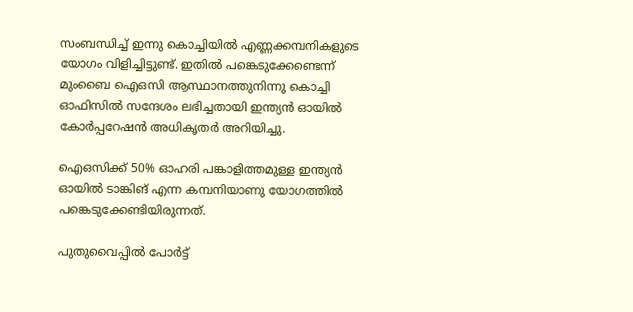സംബന്ധിച്ച് ഇന്നു കൊച്ചിയില്‍ എണ്ണക്കമ്പനികളുടെ യോഗം വിളിച്ചിട്ടുണ്ട്. ഇതില്‍ പങ്കെടുക്കേണ്ടെന്ന് മുംബൈ ഐഒസി ആസ്ഥാനത്തുനിന്നു കൊച്ചി ഓഫിസില്‍ സന്ദേശം ലഭിച്ചതായി ഇന്ത്യന്‍ ഓയില്‍ കോര്‍പ്പറേഷന്‍ അധികൃതര്‍ അറിയിച്ചു.

ഐഒസിക്ക് 50% ഓഹരി പങ്കാളിത്തമുള്ള ഇന്ത്യന്‍ ഓയില്‍ ടാങ്കിങ് എന്ന കമ്പനിയാണു യോഗത്തില്‍ പങ്കെടുക്കേണ്ടിയിരുന്നത്.

പുതുവൈപ്പില്‍ പോര്‍ട്ട്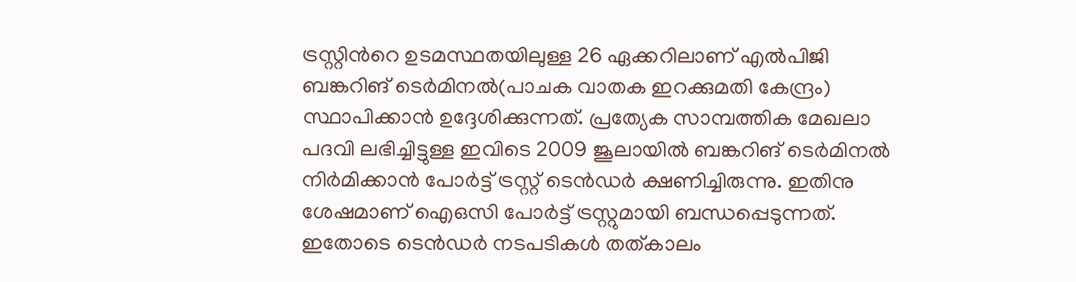ട്രസ്റ്റിന്‍റെ ഉടമസ്ഥതയിലുള്ള 26 ഏക്കറിലാണ് എല്‍പിജി ബങ്കറിങ് ടെര്‍മിനല്‍(പാചക വാതക ഇറക്കുമതി കേന്ദ്രം) സ്ഥാപിക്കാന്‍ ഉദ്ദേശിക്കുന്നത്. പ്രത്യേക സാമ്പത്തിക മേഖലാ പദവി ലഭിച്ചിട്ടുള്ള ഇവിടെ 2009 ജൂലായില്‍ ബങ്കറിങ് ടെര്‍മിനല്‍ നിര്‍മിക്കാന്‍ പോര്‍ട്ട് ട്രസ്റ്റ് ടെന്‍ഡര്‍ ക്ഷണിച്ചിരുന്നു. ഇതിനു ശേഷമാണ് ഐഒസി പോര്‍ട്ട് ട്രസ്റ്റുമായി ബന്ധപ്പെടുന്നത്. ഇതോടെ ടെന്‍ഡര്‍ നടപടികള്‍ തത്കാലം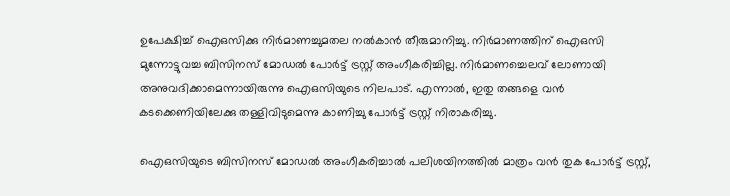ഉപേക്ഷിച്ച് ഐഒസിക്കു നിര്‍മാണച്ചുമതല നല്‍കാന്‍ തീരുമാനിച്ചു. നിര്‍മാണത്തിന് ഐഒസി മുന്നോട്ടുവച്ച ബിസിനസ് മോഡല്‍ പോര്‍ട്ട് ട്രസ്റ്റ് അംഗീകരിച്ചില്ല. നിര്‍മാണച്ചെലവ് ലോണായി അനുവദിക്കാമെന്നായിരുന്നു ഐഒസിയുടെ നിലപാട്. എന്നാല്‍, ഇതു തങ്ങളെ വന്‍ കടക്കെണിയിലേക്കു തള്ളിവിടുമെന്നു കാണിച്ചു പോര്‍ട്ട് ട്രസ്റ്റ് നിരാകരിച്ചു.

ഐഒസിയുടെ ബിസിനസ് മോഡല്‍ അംഗീകരിച്ചാല്‍ പലിശയിനത്തില്‍ മാത്രം വന്‍ തുക പോര്‍ട്ട് ട്രസ്റ്റ്,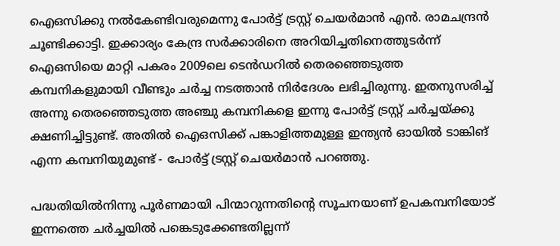ഐഒസിക്കു നല്‍കേണ്ടിവരുമെന്നു പോര്‍ട്ട് ട്രസ്റ്റ് ചെയര്‍മാന്‍ എന്‍. രാമചന്ദ്രന്‍ ചൂണ്ടിക്കാട്ടി. ഇക്കാര്യം കേന്ദ്ര സര്‍ക്കാരിനെ അറിയിച്ചതിനെത്തുടര്‍ന്ന് ഐഒസിയെ മാറ്റി പകരം 2009ലെ ടെന്‍ഡറില്‍ തെരഞ്ഞെടുത്ത കമ്പനികളുമായി വീണ്ടും ചര്‍ച്ച നടത്താന്‍ നിര്‍ദേശം ലഭിച്ചിരുന്നു. ഇതനുസരിച്ച് അന്നു തെരഞ്ഞെടുത്ത അഞ്ചു കമ്പനികളെ ഇന്നു പോര്‍ട്ട് ട്രസ്റ്റ് ചര്‍ച്ചയ്ക്കു ക്ഷണിച്ചിട്ടുണ്ട്. അതില്‍ ഐഒസിക്ക് പങ്കാളിത്തമുള്ള ഇന്ത്യന്‍ ഓയില്‍ ടാങ്കിങ് എന്ന കമ്പനിയുമുണ്ട് - പോര്‍ട്ട് ട്രസ്റ്റ് ചെയര്‍മാന്‍ പറഞ്ഞു.

പദ്ധതിയില്‍നിന്നു പൂര്‍ണമായി പിന്മാറുന്നതിന്‍റെ സൂചനയാണ് ഉപകമ്പനിയോട് ഇന്നത്തെ ചര്‍ച്ചയില്‍ പങ്കെടുക്കേണ്ടതില്ലന്ന്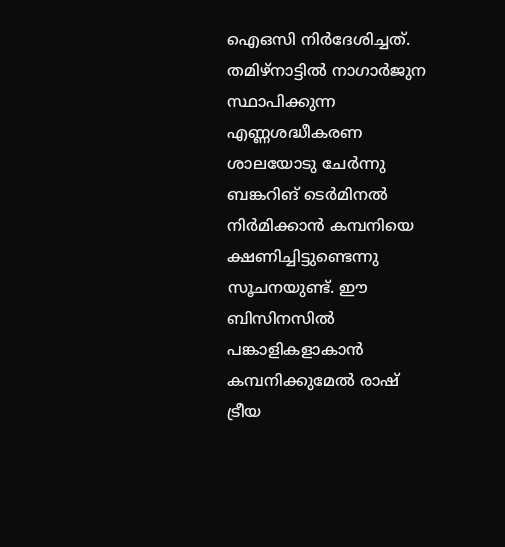ഐഒസി നിര്‍ദേശിച്ചത്. തമിഴ്നാട്ടില്‍ നാഗാര്‍ജുന സ്ഥാപിക്കുന്ന എണ്ണശദ്ധീകരണ ശാലയോടു ചേര്‍ന്നു ബങ്കറിങ് ടെര്‍മിനല്‍ നിര്‍മിക്കാന്‍ കമ്പനിയെ ക്ഷണിച്ചിട്ടുണ്ടെന്നു സൂചനയുണ്ട്. ഈ ബിസിനസില്‍ പങ്കാളികളാകാന്‍ കമ്പനിക്കുമേല്‍ രാഷ് ട്രീയ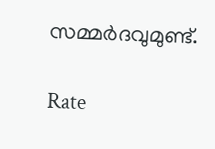സമ്മര്‍ദവുമുണ്ട്.

Rate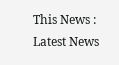This News :
Latest News